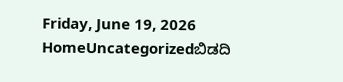Friday, June 19, 2026
HomeUncategorizedಬಿಡದಿ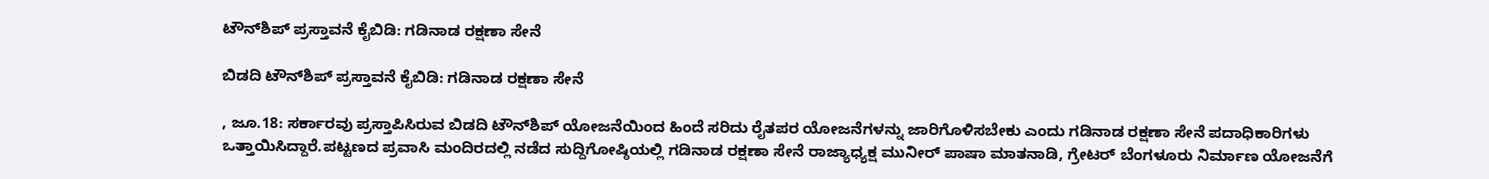ಟೌನ್‌ಶಿಪ್ ಪ್ರಸ್ತಾವನೆ ಕೈಬಿಡಿ: ಗಡಿನಾಡ ರಕ್ಷಣಾ ಸೇನೆ

ಬಿಡದಿ ಟೌನ್‌ಶಿಪ್ ಪ್ರಸ್ತಾವನೆ ಕೈಬಿಡಿ: ಗಡಿನಾಡ ರಕ್ಷಣಾ ಸೇನೆ

, ಜೂ.18: ಸರ್ಕಾರವು ಪ್ರಸ್ತಾಪಿಸಿರುವ ಬಿಡದಿ ಟೌನ್‌ಶಿಪ್ ಯೋಜನೆಯಿಂದ ಹಿಂದೆ ಸರಿದು ರೈತಪರ ಯೋಜನೆಗಳನ್ನು ಜಾರಿಗೊಳಿಸಬೇಕು ಎಂದು ಗಡಿನಾಡ ರಕ್ಷಣಾ ಸೇನೆ ಪದಾಧಿಕಾರಿಗಳು ಒತ್ತಾಯಿಸಿದ್ದಾರೆ.ಪಟ್ಟಣದ ಪ್ರವಾಸಿ ಮಂದಿರದಲ್ಲಿ ನಡೆದ ಸುದ್ದಿಗೋಷ್ಠಿಯಲ್ಲಿ ಗಡಿನಾಡ ರಕ್ಷಣಾ ಸೇನೆ ರಾಜ್ಯಾಧ್ಯಕ್ಷ ಮುನೀರ್ ಪಾಷಾ ಮಾತನಾಡಿ, ಗ್ರೇಟರ್ ಬೆಂಗಳೂರು ನಿರ್ಮಾಣ ಯೋಜನೆಗೆ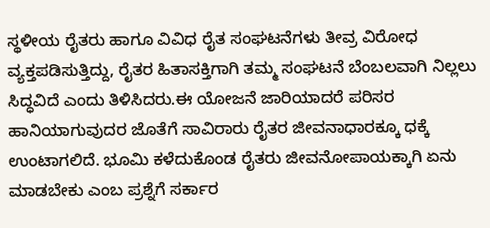ಸ್ಥಳೀಯ ರೈತರು ಹಾಗೂ ವಿವಿಧ ರೈತ ಸಂಘಟನೆಗಳು ತೀವ್ರ ವಿರೋಧ ವ್ಯಕ್ತಪಡಿಸುತ್ತಿದ್ದು, ರೈತರ ಹಿತಾಸಕ್ತಿಗಾಗಿ ತಮ್ಮ ಸಂಘಟನೆ ಬೆಂಬಲವಾಗಿ ನಿಲ್ಲಲು ಸಿದ್ಧವಿದೆ ಎಂದು ತಿಳಿಸಿದರು.ಈ ಯೋಜನೆ ಜಾರಿಯಾದರೆ ಪರಿಸರ ಹಾನಿಯಾಗುವುದರ ಜೊತೆಗೆ ಸಾವಿರಾರು ರೈತರ ಜೀವನಾಧಾರಕ್ಕೂ ಧಕ್ಕೆ ಉಂಟಾಗಲಿದೆ. ಭೂಮಿ ಕಳೆದುಕೊಂಡ ರೈತರು ಜೀವನೋಪಾಯಕ್ಕಾಗಿ ಏನು ಮಾಡಬೇಕು ಎಂಬ ಪ್ರಶ್ನೆಗೆ ಸರ್ಕಾರ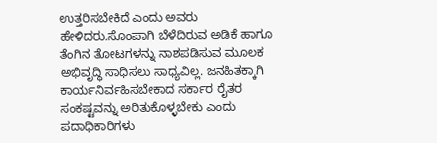ಉತ್ತರಿಸಬೇಕಿದೆ ಎಂದು ಅವರು ಹೇಳಿದರು.ಸೊಂಪಾಗಿ ಬೆಳೆದಿರುವ ಅಡಿಕೆ ಹಾಗೂ ತೆಂಗಿನ ತೋಟಗಳನ್ನು ನಾಶಪಡಿಸುವ ಮೂಲಕ ಅಭಿವೃದ್ಧಿ ಸಾಧಿಸಲು ಸಾಧ್ಯವಿಲ್ಲ. ಜನಹಿತಕ್ಕಾಗಿ ಕಾರ್ಯನಿರ್ವಹಿಸಬೇಕಾದ ಸರ್ಕಾರ ರೈತರ ಸಂಕಷ್ಟವನ್ನು ಅರಿತುಕೊಳ್ಳಬೇಕು ಎಂದು ಪದಾಧಿಕಾರಿಗಳು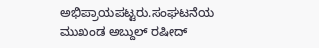ಅಭಿಪ್ರಾಯಪಟ್ಟರು.ಸಂಘಟನೆಯ ಮುಖಂಡ ಅಬ್ದುಲ್ ರಷೀದ್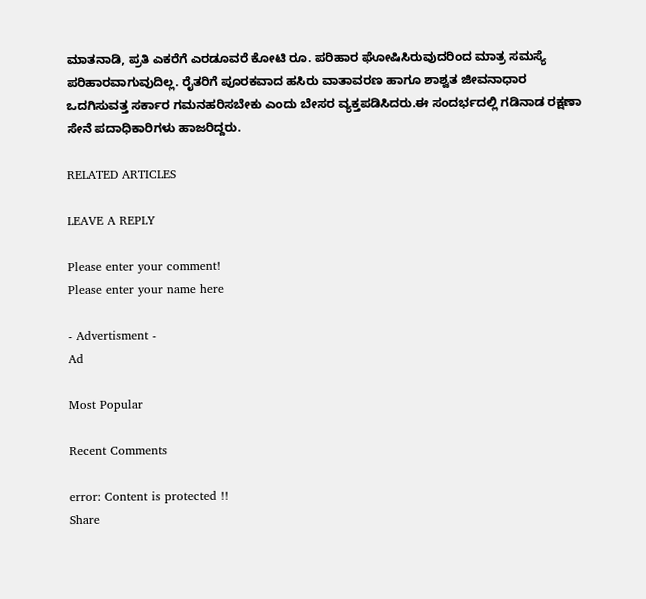ಮಾತನಾಡಿ, ಪ್ರತಿ ಎಕರೆಗೆ ಎರಡೂವರೆ ಕೋಟಿ ರೂ. ಪರಿಹಾರ ಘೋಷಿಸಿರುವುದರಿಂದ ಮಾತ್ರ ಸಮಸ್ಯೆ ಪರಿಹಾರವಾಗುವುದಿಲ್ಲ. ರೈತರಿಗೆ ಪೂರಕವಾದ ಹಸಿರು ವಾತಾವರಣ ಹಾಗೂ ಶಾಶ್ವತ ಜೀವನಾಧಾರ ಒದಗಿಸುವತ್ತ ಸರ್ಕಾರ ಗಮನಹರಿಸಬೇಕು ಎಂದು ಬೇಸರ ವ್ಯಕ್ತಪಡಿಸಿದರು.ಈ ಸಂದರ್ಭದಲ್ಲಿ ಗಡಿನಾಡ ರಕ್ಷಣಾ ಸೇನೆ ಪದಾಧಿಕಾರಿಗಳು ಹಾಜರಿದ್ದರು.

RELATED ARTICLES

LEAVE A REPLY

Please enter your comment!
Please enter your name here

- Advertisment -
Ad

Most Popular

Recent Comments

error: Content is protected !!
Share